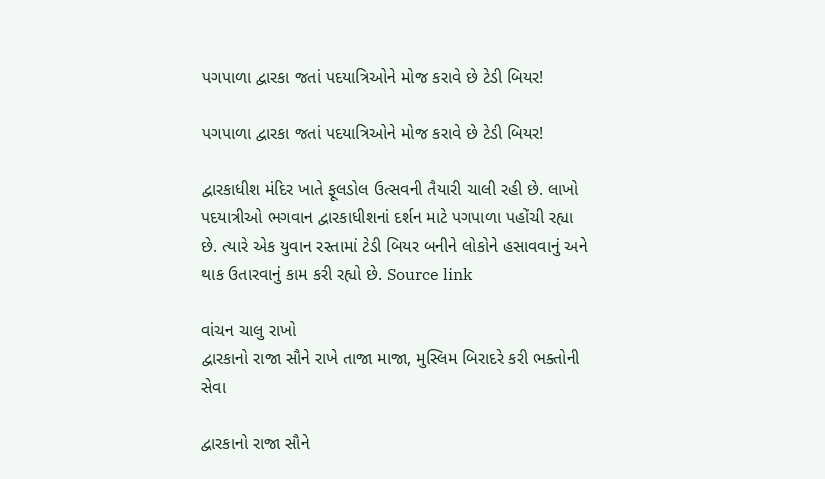પગપાળા દ્વારકા જતાં પદયાત્રિઓને મોજ કરાવે છે ટેડી બિયર!

પગપાળા દ્વારકા જતાં પદયાત્રિઓને મોજ કરાવે છે ટેડી બિયર!

દ્વારકાધીશ મંદિર ખાતે ફૂલડોલ ઉત્સવની તૈયારી ચાલી રહી છે. લાખો પદયાત્રીઓ ભગવાન દ્વારકાધીશનાં દર્શન માટે પગપાળા પહોંચી રહ્યા છે. ત્યારે એક યુવાન રસ્તામાં ટેડી બિયર બનીને લોકોને હસાવવાનું અને થાક ઉતારવાનું કામ કરી રહ્યો છે. Source link

વાંચન ચાલુ રાખો
દ્વારકાનો રાજા સૌને રાખે તાજા માજા, મુસ્લિમ બિરાદરે કરી ભક્તોની સેવા

દ્વારકાનો રાજા સૌને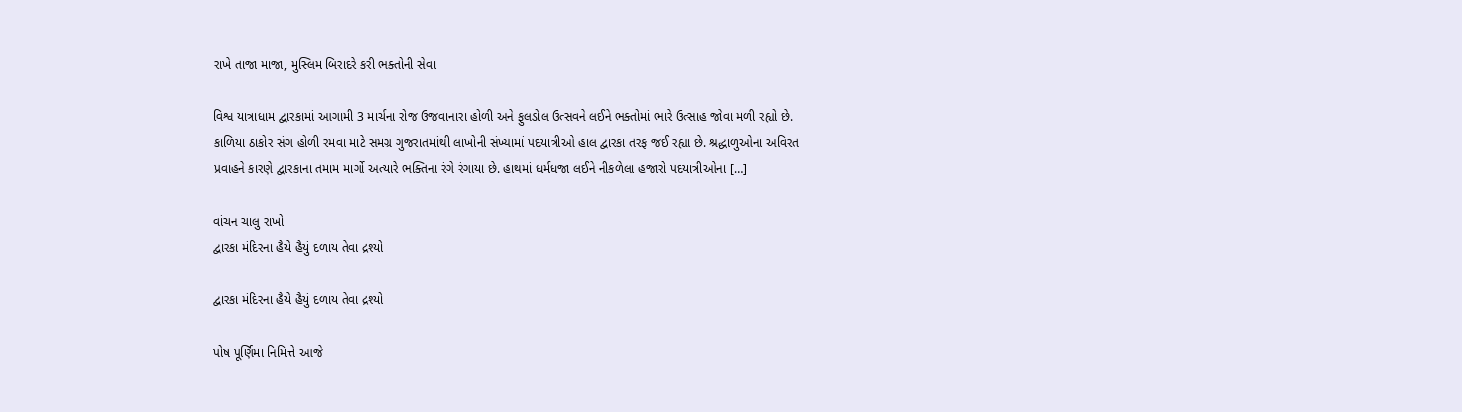રાખે તાજા માજા, મુસ્લિમ બિરાદરે કરી ભક્તોની સેવા

વિશ્વ યાત્રાધામ દ્વારકામાં આગામી 3 માર્ચના રોજ ઉજવાનારા હોળી અને ફુલડોલ ઉત્સવને લઈને ભક્તોમાં ભારે ઉત્સાહ જોવા મળી રહ્યો છે. કાળિયા ઠાકોર સંગ હોળી રમવા માટે સમગ્ર ગુજરાતમાંથી લાખોની સંખ્યામાં પદયાત્રીઓ હાલ દ્વારકા તરફ જઈ રહ્યા છે. શ્રદ્ધાળુઓના અવિરત પ્રવાહને કારણે દ્વારકાના તમામ માર્ગો અત્યારે ભક્તિના રંગે રંગાયા છે. હાથમાં ધર્મધજા લઈને નીકળેલા હજારો પદયાત્રીઓના […]

વાંચન ચાલુ રાખો
દ્વારકા મંદિરના હૈયે હૈયું દળાય તેવા દ્રશ્યો

દ્વારકા મંદિરના હૈયે હૈયું દળાય તેવા દ્રશ્યો

પોષ પૂર્ણિમા નિમિત્તે આજે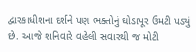દ્વારકાધીશના દર્શને પણ ભક્તોનું ઘોડાપૂર ઉમટી પડ્યું છે. આજે શનિવારે વહેલી સવારથી જ મોટી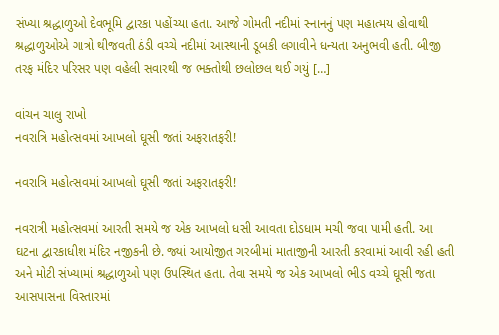સંખ્યા શ્રદ્ધાળુઓ દેવભૂમિ દ્વારકા પહોંચ્યા હતા. આજે ગોમતી નદીમાં સ્નાનનું પણ મહાત્મય હોવાથી શ્રદ્ધાળુઓએ ગાત્રો થીજવતી ઠંડી વચ્ચે નદીમાં આસ્થાની ડૂબકી લગાવીને ધન્યતા અનુભવી હતી. બીજી તરફ મંદિર પરિસર પણ વહેલી સવારથી જ ભક્તોથી છલોછલ થઈ ગયું […]

વાંચન ચાલુ રાખો
નવરાત્રિ મહોત્સવમાં આખલો ઘૂસી જતાં અફરાતફરી!

નવરાત્રિ મહોત્સવમાં આખલો ઘૂસી જતાં અફરાતફરી!

નવરાત્રી મહોત્સવમાં આરતી સમયે જ એક આખલો ધસી આવતા દોડધામ મચી જવા પામી હતી. આ ઘટના દ્વારકાધીશ મંદિર નજીકની છે. જ્યાં આયોજીત ગરબીમાં માતાજીની આરતી કરવામાં આવી રહી હતી અને મોટી સંખ્યામાં શ્રદ્ધાળુઓ પણ ઉપસ્થિત હતા. તેવા સમયે જ એક આખલો ભીડ વચ્ચે ઘૂસી જતા આસપાસના વિસ્તારમાં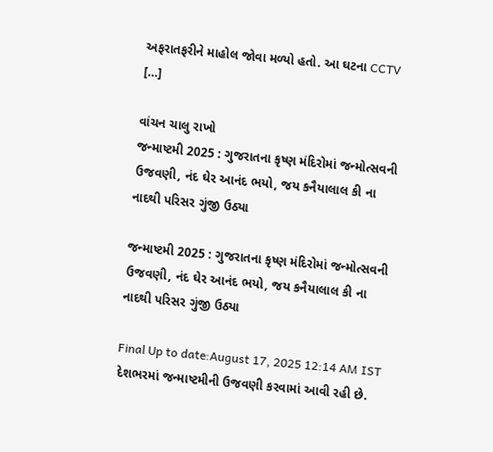અફરાતફરીને માહોલ જોવા મળ્યો હતો. આ ઘટના CCTV […]

વાંચન ચાલુ રાખો
જન્માષ્ટમી 2025 : ગુજરાતના કૃષ્ણ મંદિરોમાં જન્મોત્સવની ઉજવણી, નંદ ઘેર આનંદ ભયો, જય કનૈયાલાલ કી ના નાદથી પરિસર ગુંજી ઉઠ્યા

જન્માષ્ટમી 2025 : ગુજરાતના કૃષ્ણ મંદિરોમાં જન્મોત્સવની ઉજવણી, નંદ ઘેર આનંદ ભયો, જય કનૈયાલાલ કી ના નાદથી પરિસર ગુંજી ઉઠ્યા

Final Up to date:August 17, 2025 12:14 AM IST દેશભરમાં જન્માષ્ટમીની ઉજવણી કરવામાં આવી રહી છે.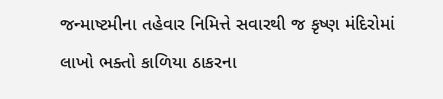જન્માષ્ટમીના તહેવાર નિમિત્તે સવારથી જ કૃષ્ણ મંદિરોમાં લાખો ભક્તો કાળિયા ઠાકરના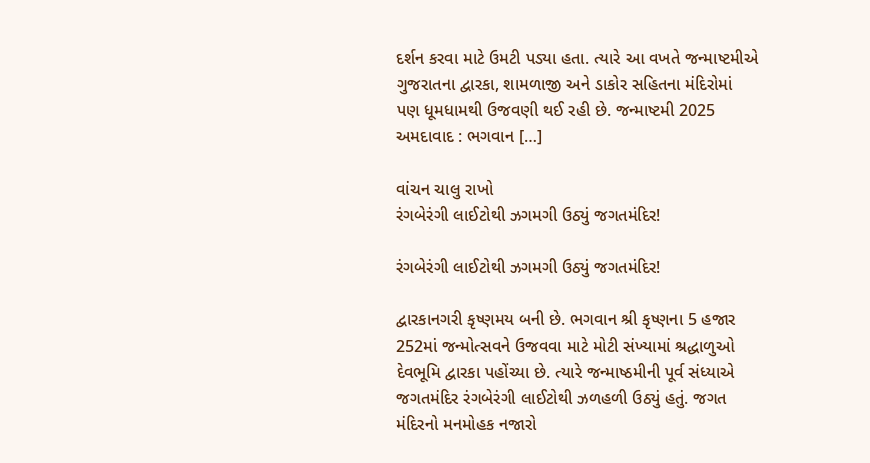દર્શન કરવા માટે ઉમટી પડ્યા હતા. ત્યારે આ વખતે જન્માષ્ટમીએ ગુજરાતના દ્વારકા, શામળાજી અને ડાકોર સહિતના મંદિરોમાં પણ ધૂમધામથી ઉજવણી થઈ રહી છે. જન્માષ્ટમી 2025 અમદાવાદ : ભગવાન […]

વાંચન ચાલુ રાખો
રંગબેરંગી લાઈટોથી ઝગમગી ઉઠ્યું જગતમંદિર!

રંગબેરંગી લાઈટોથી ઝગમગી ઉઠ્યું જગતમંદિર!

દ્વારકાનગરી કૃષ્ણમય બની છે. ભગવાન શ્રી કૃષ્ણના 5 હજાર 252માં જન્મોત્સવને ઉજવવા માટે મોટી સંખ્યામાં શ્રદ્ધાળુઓ દેવભૂમિ દ્વારકા પહોંચ્યા છે. ત્યારે જન્માષ્ઠમીની પૂર્વ સંધ્યાએ જગતમંદિર રંગબેરંગી લાઈટોથી ઝળહળી ઉઠ્યું હતું. જગત મંદિરનો મનમોહક નજારો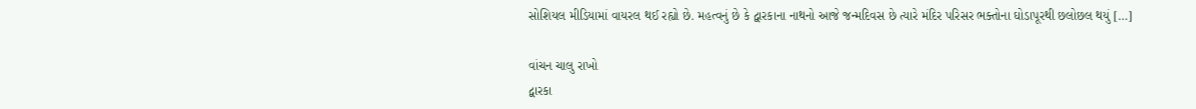સોશિયલ મીડિયામાં વાયરલ થઈ રહ્યો છે. મહત્વનું છે કે દ્વારકાના નાથનો આજે જન્મદિવસ છે ત્યારે મંદિર પરિસર ભક્તોના ઘોડાપૂરથી છલોછલ થયું […]

વાંચન ચાલુ રાખો
દ્વારકા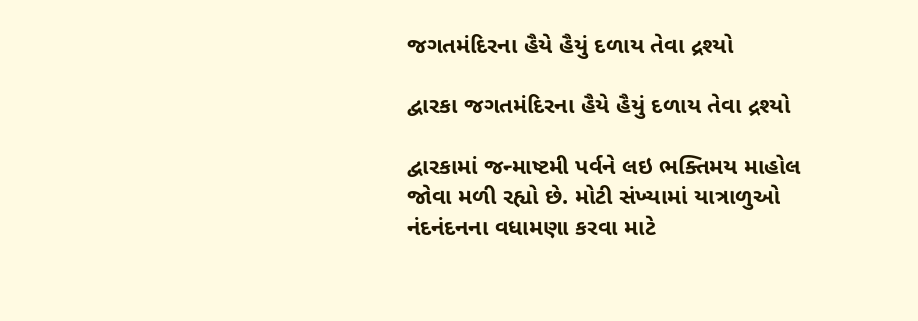જગતમંદિરના હૈયે હૈયું દળાય તેવા દ્રશ્યો

દ્વારકા જગતમંદિરના હૈયે હૈયું દળાય તેવા દ્રશ્યો

દ્વારકામાં જન્માષ્ટમી પર્વને લઇ ભક્તિમય માહોલ જોવા મળી રહ્યો છે. મોટી સંખ્યામાં યાત્રાળુઓ નંદનંદનના વધામણા કરવા માટે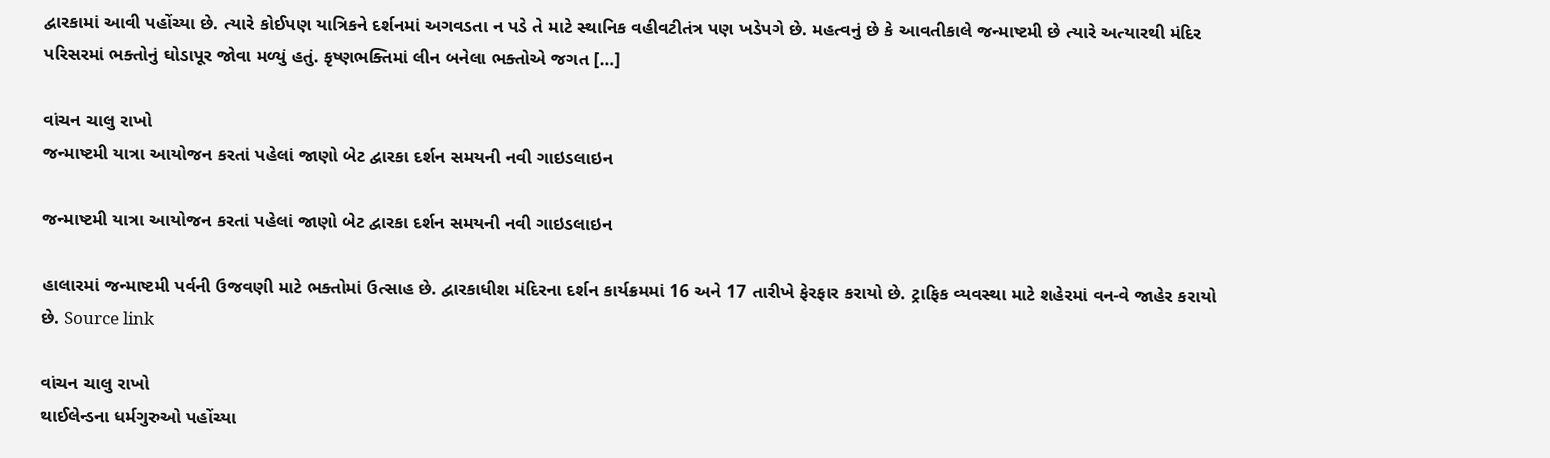દ્વારકામાં આવી પહોંચ્યા છે. ત્યારે કોઈપણ યાત્રિકને દર્શનમાં અગવડતા ન પડે તે માટે સ્થાનિક વહીવટીતંત્ર પણ ખડેપગે છે. મહત્વનું છે કે આવતીકાલે જન્માષ્ટમી છે ત્યારે અત્યારથી મંદિર પરિસરમાં ભક્તોનું ઘોડાપૂર જોવા મળ્યું હતું. કૃષ્ણભક્તિમાં લીન બનેલા ભક્તોએ જગત […]

વાંચન ચાલુ રાખો
જન્માષ્ટમી યાત્રા આયોજન કરતાં પહેલાં જાણો બેટ દ્વારકા દર્શન સમયની નવી ગાઇડલાઇન

જન્માષ્ટમી યાત્રા આયોજન કરતાં પહેલાં જાણો બેટ દ્વારકા દર્શન સમયની નવી ગાઇડલાઇન

હાલારમાં જન્માષ્ટમી પર્વની ઉજવણી માટે ભક્તોમાં ઉત્સાહ છે. દ્વારકાધીશ મંદિરના દર્શન કાર્યક્રમમાં 16 અને 17 તારીખે ફેરફાર કરાયો છે. ટ્રાફિક વ્યવસ્થા માટે શહેરમાં વન-વે જાહેર કરાયો છે. Source link

વાંચન ચાલુ રાખો
થાઈલેન્ડના ધર્મગુરુઓ પહોંચ્યા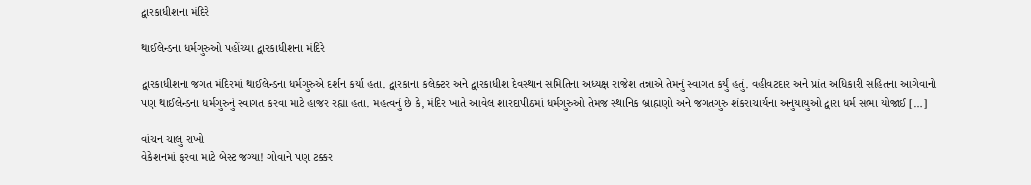દ્વારકાધીશના મંદિરે

થાઈલેન્ડના ધર્મગુરુઓ પહોંચ્યા દ્વારકાધીશના મંદિરે

દ્વારકાધીશના જગત મંદિરમાં થાઈલેન્ડના ધર્મગુરુએ દર્શન કર્યા હતા. દ્વારકાના કલેક્ટર અને દ્વારકાધીશ દેવસ્થાન સમિતિના અધ્યક્ષ રાજેશ તન્નાએ તેમનું સ્વાગત કર્યું હતું. વહીવટદાર અને પ્રાંત અધિકારી સહિતના આગેવાનો પણ થાઈલેન્ડના ધર્મગુરુનું સ્વાગત કરવા માટે હાજર રહ્યા હતા. મહત્વનું છે કે, મંદિર ખાતે આવેલ શારદાપીઠમાં ધર્મગુરુઓ તેમજ સ્થાનિક બ્રાહ્મણો અને જગતગુરુ શંકરાચાર્યના અનુયાયુઓ દ્વારા ધર્મ સભા યોજાઈ […]

વાંચન ચાલુ રાખો
વેકેશનમાં ફરવા માટે બેસ્ટ જગ્યા! ગોવાને પણ ટક્કર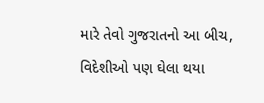મારે તેવો ગુજરાતનો આ બીચ, વિદેશીઓ પણ ઘેલા થયા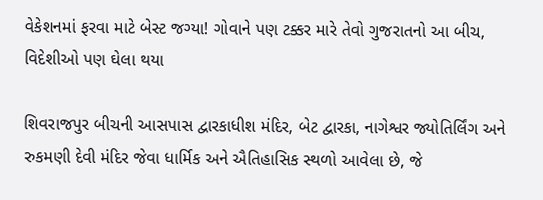વેકેશનમાં ફરવા માટે બેસ્ટ જગ્યા! ગોવાને પણ ટક્કર મારે તેવો ગુજરાતનો આ બીચ, વિદેશીઓ પણ ઘેલા થયા

શિવરાજપુર બીચની આસપાસ દ્વારકાધીશ મંદિર, બેટ દ્વારકા, નાગેશ્વર જ્યોતિર્લિંગ અને રુકમણી દેવી મંદિર જેવા ધાર્મિક અને ઐતિહાસિક સ્થળો આવેલા છે, જે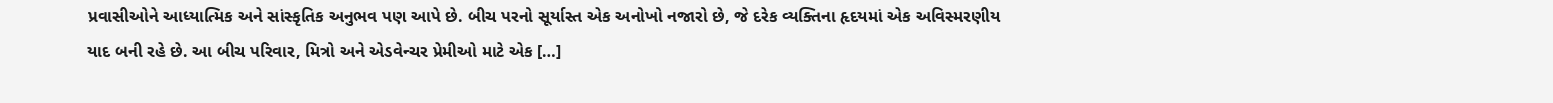પ્રવાસીઓને આધ્યાત્મિક અને સાંસ્કૃતિક અનુભવ પણ આપે છે. બીચ પરનો સૂર્યાસ્ત એક અનોખો નજારો છે, જે દરેક વ્યક્તિના હૃદયમાં એક અવિસ્મરણીય યાદ બની રહે છે. આ બીચ પરિવાર, મિત્રો અને એડવેન્ચર પ્રેમીઓ માટે એક […]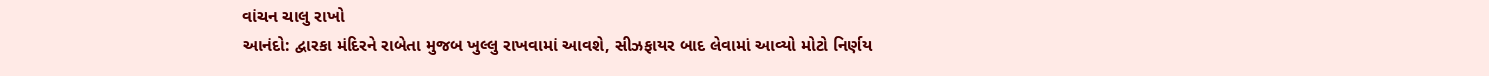વાંચન ચાલુ રાખો
આનંદો: દ્વારકા મંદિરને રાબેતા મુજબ ખુલ્લુ રાખવામાં આવશે, સીઝફાયર બાદ લેવામાં આવ્યો મોટો નિર્ણય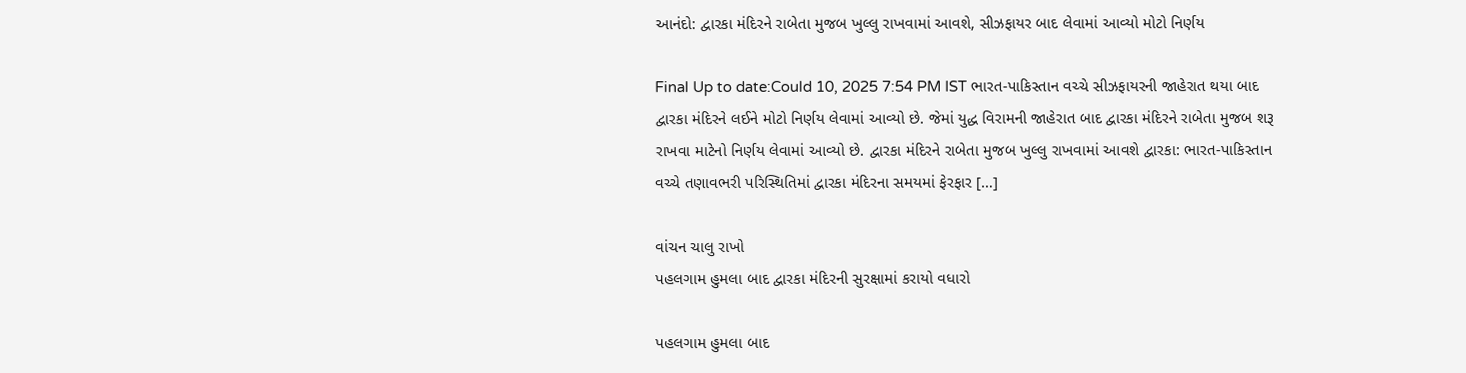આનંદો: દ્વારકા મંદિરને રાબેતા મુજબ ખુલ્લુ રાખવામાં આવશે, સીઝફાયર બાદ લેવામાં આવ્યો મોટો નિર્ણય

Final Up to date:Could 10, 2025 7:54 PM IST ભારત-પાકિસ્તાન વચ્ચે સીઝફાયરની જાહેરાત થયા બાદ દ્વારકા મંદિરને લઈને મોટો નિર્ણય લેવામાં આવ્યો છે. જેમાં યુદ્ધ વિરામની જાહેરાત બાદ દ્વારકા મંદિરને રાબેતા મુજબ શરૂ રાખવા માટેનો નિર્ણય લેવામાં આવ્યો છે. દ્વારકા મંદિરને રાબેતા મુજબ ખુલ્લુ રાખવામાં આવશે દ્વારકા: ભારત-પાકિસ્તાન વચ્ચે તણાવભરી પરિસ્થિતિમાં દ્વારકા મંદિરના સમયમાં ફેરફાર […]

વાંચન ચાલુ રાખો
પહલગામ હુમલા બાદ દ્વારકા મંદિરની સુરક્ષામાં કરાયો વધારો

પહલગામ હુમલા બાદ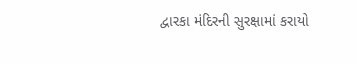દ્વારકા મંદિરની સુરક્ષામાં કરાયો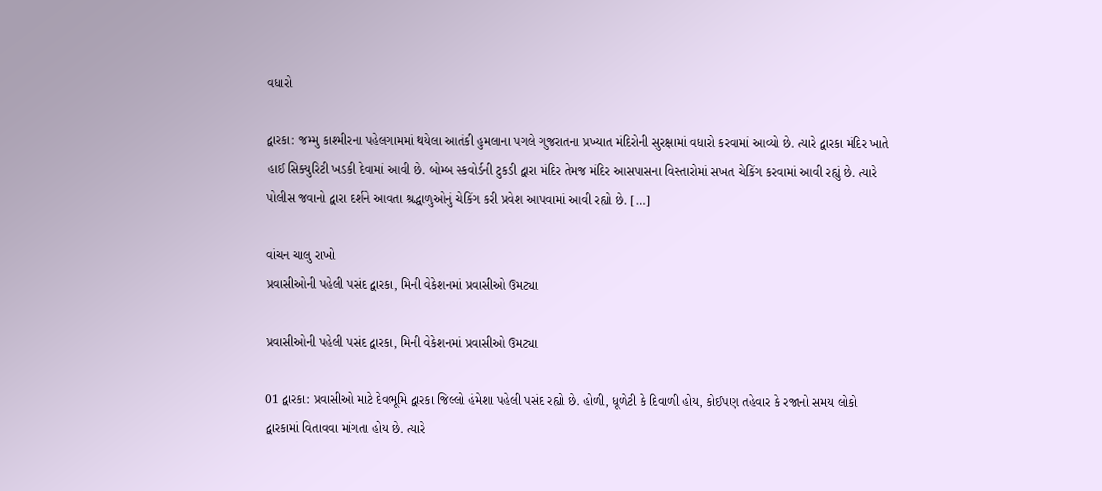વધારો

દ્વારકા: જમ્મુ કાશ્મીરના પહેલગામમાં થયેલા આતંકી હુમલાના પગલે ગુજરાતના પ્રખ્યાત મંદિરોની સુરક્ષામાં વધારો કરવામાં આવ્યો છે. ત્યારે દ્વારકા મંદિર ખાતે હાઈ સિક્યુરિટી ખડકી દેવામાં આવી છે. બોમ્બ સ્કવોર્ડની ટુકડી દ્વારા મંદિર તેમજ મંદિર આસપાસના વિસ્તારોમાં સખત ચેકિંગ કરવામાં આવી રહ્યું છે. ત્યારે પોલીસ જવાનો દ્વારા દર્શને આવતા શ્રદ્ધાળુઓનું ચેકિંગ કરી પ્રવેશ આપવામાં આવી રહ્યો છે. […]

વાંચન ચાલુ રાખો
પ્રવાસીઓની પહેલી પસંદ દ્વારકા, મિની વેકેશનમાં પ્રવાસીઓ ઉમટ્યા

પ્રવાસીઓની પહેલી પસંદ દ્વારકા, મિની વેકેશનમાં પ્રવાસીઓ ઉમટ્યા

01 દ્વારકા: પ્રવાસીઓ માટે દેવભૂમિ દ્વારકા જિલ્લો હંમેશા પહેલી પસંદ રહ્યો છે. હોળી, ધૂળેટી કે દિવાળી હોય, કોઈપણ તહેવાર કે રજાનો સમય લોકો દ્વારકામાં વિતાવવા માંગતા હોય છે. ત્યારે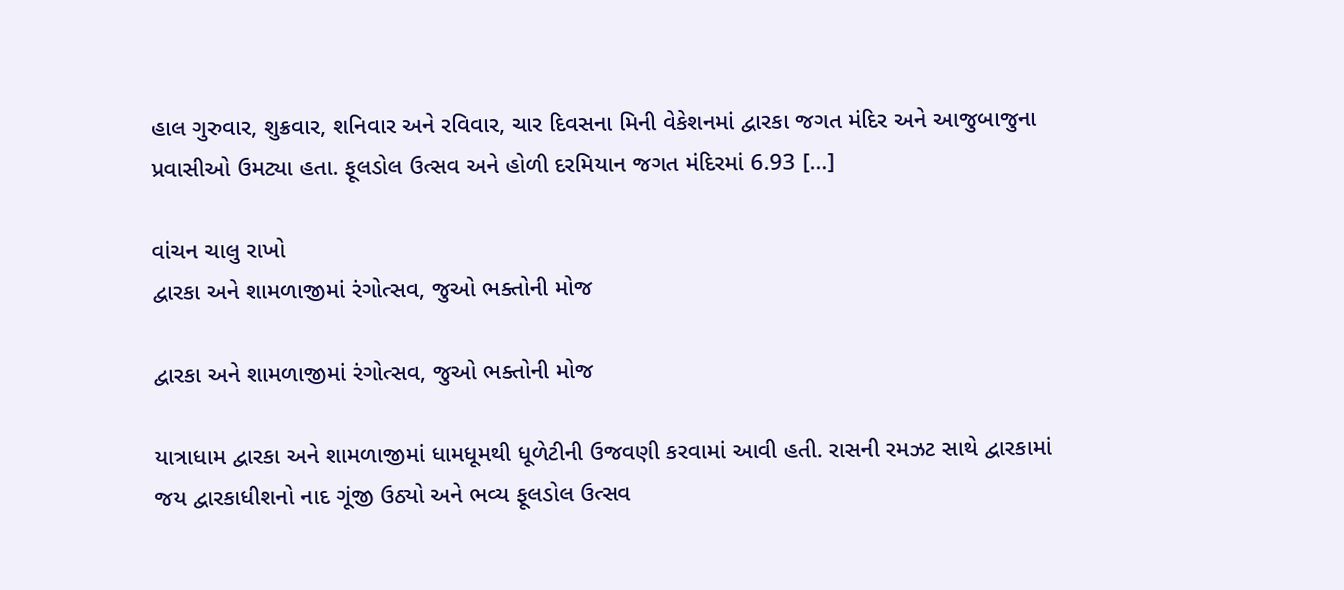હાલ ગુરુવાર, શુક્રવાર, શનિવાર અને રવિવાર, ચાર દિવસના મિની વેકેશનમાં દ્વારકા જગત મંદિર અને આજુબાજુના પ્રવાસીઓ ઉમટ્યા હતા. ફૂલડોલ ઉત્સવ અને હોળી દરમિયાન જગત મંદિરમાં 6.93 […]

વાંચન ચાલુ રાખો
દ્વારકા અને શામળાજીમાં રંગોત્સવ, જુઓ ભક્તોની મોજ

દ્વારકા અને શામળાજીમાં રંગોત્સવ, જુઓ ભક્તોની મોજ

યાત્રાધામ દ્વારકા અને શામળાજીમાં ધામધૂમથી ધૂળેટીની ઉજવણી કરવામાં આવી હતી. રાસની રમઝટ સાથે દ્વારકામાં જય દ્વારકાધીશનો નાદ ગૂંજી ઉઠ્યો અને ભવ્ય ફૂલડોલ ઉત્સવ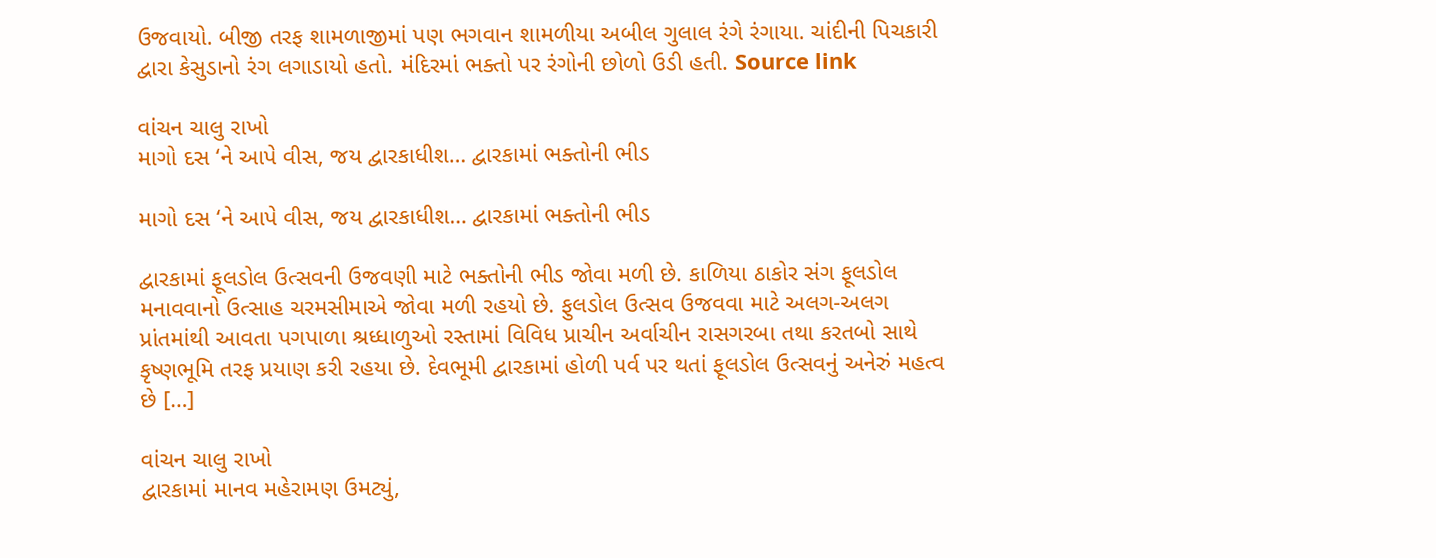ઉજવાયો. બીજી તરફ શામળાજીમાં પણ ભગવાન શામળીયા અબીલ ગુલાલ રંગે રંગાયા. ચાંદીની પિચકારી દ્વારા કેસુડાનો રંગ લગાડાયો હતો. મંદિરમાં ભક્તો પર રંગોની છોળો ઉડી હતી. Source link

વાંચન ચાલુ રાખો
માગો દસ ‘ને આપે વીસ, જય દ્વારકાધીશ… દ્વારકામાં ભક્તોની ભીડ

માગો દસ ‘ને આપે વીસ, જય દ્વારકાધીશ… દ્વારકામાં ભક્તોની ભીડ

દ્વારકામાં ફૂલડોલ ઉત્સવની ઉજવણી માટે ભક્તોની ભીડ જોવા મળી છે. કાળિયા ઠાકોર સંગ ફૂલડોલ મનાવવાનો ઉત્સાહ ચરમસીમાએ જોવા મળી રહયો છે. ફુલડોલ ઉત્સવ ઉજવવા માટે અલગ-અલગ પ્રાંતમાંથી આવતા પગપાળા શ્રધ્ધાળુઓ રસ્તામાં વિવિધ પ્રાચીન અર્વાચીન રાસગરબા તથા કરતબો સાથે કૃષ્ણભૂમિ તરફ પ્રયાણ કરી રહયા છે. દેવભૂમી દ્વારકામાં હોળી પર્વ પર થતાં ફૂલડોલ ઉત્સવનું અનેરું મહત્વ છે […]

વાંચન ચાલુ રાખો
દ્વારકામાં માનવ મહેરામણ ઉમટ્યું,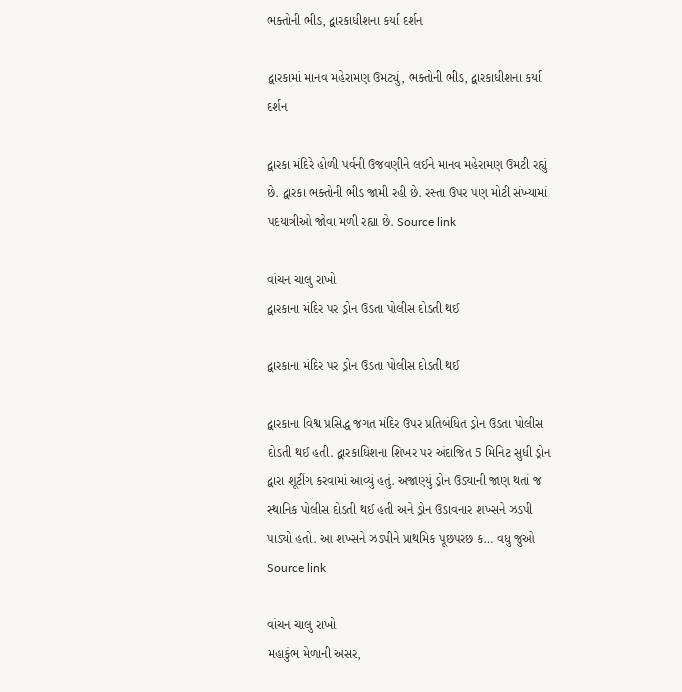ભક્તોની ભીડ, દ્વારકાધીશના કર્યા દર્શન

દ્વારકામાં માનવ મહેરામણ ઉમટ્યું, ભક્તોની ભીડ, દ્વારકાધીશના કર્યા દર્શન

દ્વારકા મંદિરે હોળી પર્વની ઉજવણીને લઈને માનવ મહેરામણ ઉમટી રહ્યું છે. દ્વારકા ભક્તોની ભીડ જામી રહી છે. રસ્તા ઉપર પણ મોટી સંખ્યામાં પદયાત્રીઓ જોવા મળી રહ્યા છે. Source link

વાંચન ચાલુ રાખો
દ્વારકાના મંદિર પર ડ્રોન ઉડતા પોલીસ દોડતી થઈ

દ્વારકાના મંદિર પર ડ્રોન ઉડતા પોલીસ દોડતી થઈ

દ્વારકાના વિશ્વ પ્રસિદ્ધ જગત મંદિર ઉપર પ્રતિબંધિત ડ્રોન ઉડતા પોલીસ દોડતી થઈ હતી. દ્વારકાધિશના શિખર પર અંદાજિત 5 મિનિટ સુધી ડ્રોન દ્વારા શૂટીંગ કરવામાં આવ્યું હતું. અજાણ્યું ડ્રોન ઉડ્યાની જાણ થતાં જ સ્થાનિક પોલીસ દોડતી થઈ હતી અને ડ્રોન ઉડાવનાર શખ્સને ઝડપી પાડ્યો હતો. આ શખ્સને ઝડપીને પ્રાથમિક પૂછપરછ ક… વધુ જુઓ Source link

વાંચન ચાલુ રાખો
મહાકુંભ મેળાની અસર,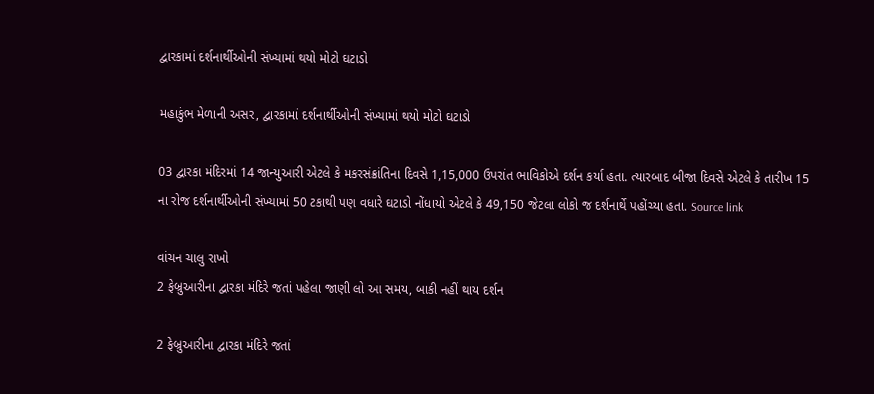દ્વારકામાં દર્શનાર્થીઓની સંખ્યામાં થયો મોટો ઘટાડો

મહાકુંભ મેળાની અસર, દ્વારકામાં દર્શનાર્થીઓની સંખ્યામાં થયો મોટો ઘટાડો

03 દ્વારકા મંદિરમાં 14 જાન્યુઆરી એટલે કે મકરસંક્રાંતિના દિવસે 1,15,000 ઉપરાંત ભાવિકોએ દર્શન કર્યા હતા. ત્યારબાદ બીજા દિવસે એટલે કે તારીખ 15 ના રોજ દર્શનાર્થીઓની સંખ્યામાં 50 ટકાથી પણ વધારે ઘટાડો નોંધાયો એટલે કે 49,150 જેટલા લોકો જ દર્શનાર્થે પહોંચ્યા હતા. Source link

વાંચન ચાલુ રાખો
2 ફેબ્રુઆરીના દ્વારકા મંદિરે જતાં પહેલા જાણી લો આ સમય, બાકી નહીં થાય દર્શન

2 ફેબ્રુઆરીના દ્વારકા મંદિરે જતાં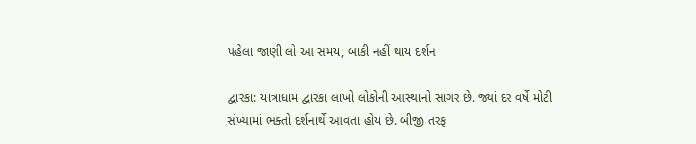પહેલા જાણી લો આ સમય, બાકી નહીં થાય દર્શન

દ્વારકા: યાત્રાધામ દ્વારકા લાખો લોકોની આસ્થાનો સાગર છે. જ્યાં દર વર્ષે મોટી સંખ્યામાં ભક્તો દર્શનાર્થે આવતા હોય છે. બીજી તરફ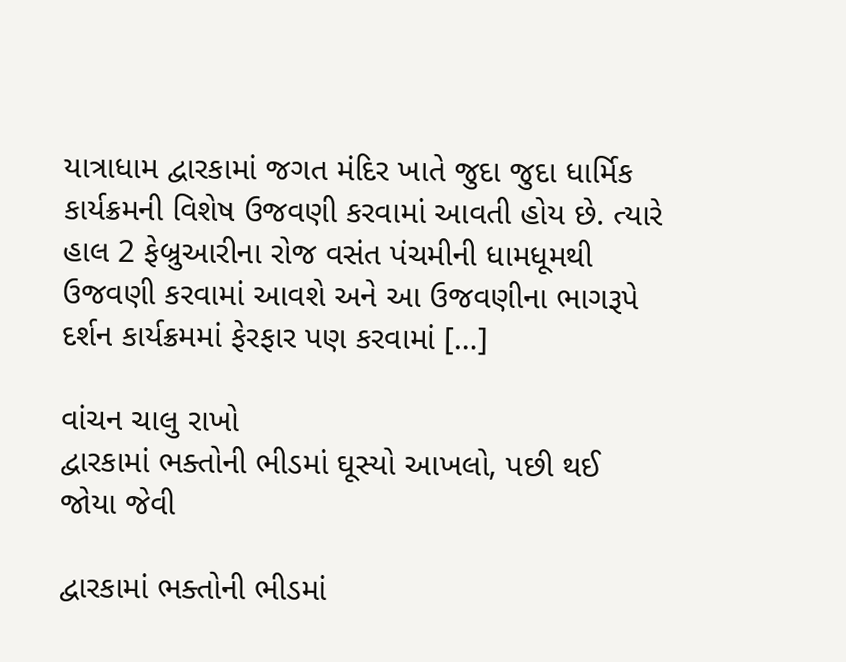યાત્રાધામ દ્વારકામાં જગત મંદિર ખાતે જુદા જુદા ધાર્મિક કાર્યક્રમની વિશેષ ઉજવણી કરવામાં આવતી હોય છે. ત્યારે હાલ 2 ફેબ્રુઆરીના રોજ વસંત પંચમીની ધામધૂમથી ઉજવણી કરવામાં આવશે અને આ ઉજવણીના ભાગરૂપે દર્શન કાર્યક્રમમાં ફેરફાર પણ કરવામાં […]

વાંચન ચાલુ રાખો
દ્વારકામાં ભક્તોની ભીડમાં ઘૂસ્યો આખલો, પછી થઈ જોયા જેવી

દ્વારકામાં ભક્તોની ભીડમાં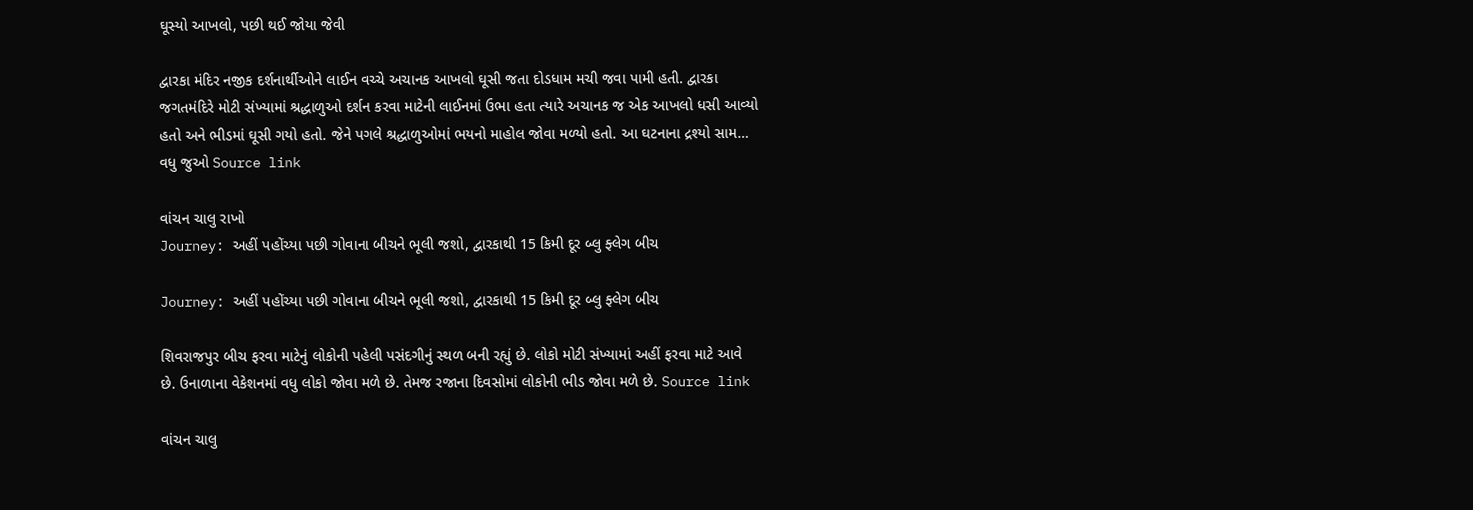ઘૂસ્યો આખલો, પછી થઈ જોયા જેવી

દ્વારકા મંદિર નજીક દર્શનાર્થીઓને લાઈન વચ્ચે અચાનક આખલો ઘૂસી જતા દોડધામ મચી જવા પામી હતી. દ્વારકા જગતમંદિરે મોટી સંખ્યામાં શ્રદ્ધાળુઓ દર્શન કરવા માટેની લાઈનમાં ઉભા હતા ત્યારે અચાનક જ એક આખલો ધસી આવ્યો હતો અને ભીડમાં ઘૂસી ગયો હતો. જેને પગલે શ્રદ્ધાળુઓમાં ભયનો માહોલ જોવા મળ્યો હતો. આ ઘટનાના દ્રશ્યો સામ… વધુ જુઓ Source link

વાંચન ચાલુ રાખો
Journey: અહીં પહોંચ્યા પછી ગોવાના બીચને ભૂલી જશો, દ્વારકાથી 15 કિમી દૂર બ્લુ ફ્લેગ બીચ

Journey: અહીં પહોંચ્યા પછી ગોવાના બીચને ભૂલી જશો, દ્વારકાથી 15 કિમી દૂર બ્લુ ફ્લેગ બીચ

શિવરાજપુર બીચ ફરવા માટેનું લોકોની પહેલી પસંદગીનું સ્થળ બની રહ્યું છે. લોકો મોટી સંખ્યામાં અહીં ફરવા માટે આવે છે. ઉનાળાના વેકેશનમાં વધુ લોકો જોવા મળે છે. તેમજ રજાના દિવસોમાં લોકોની ભીડ જોવા મળે છે. Source link

વાંચન ચાલુ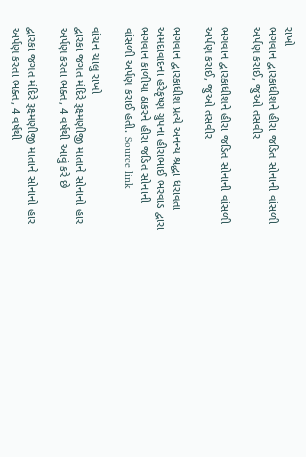રાખો
ભગવાન દ્વારકાધીશને હીરા જડિત સોનાની વાંસળી અર્પણ કરાઈ, જુઓ તસવીર

ભગવાન દ્વારકાધીશને હીરા જડિત સોનાની વાંસળી અર્પણ કરાઈ, જુઓ તસવીર

ભગવાન દ્વારકાધીશ પ્રત્યે અનન્ય શ્રદ્ધા ધરાવતા અમદાવાદના હરેકૃષ્ણ ગ્રુપના હીરાભાઈ ભરવાડ દ્વારા ભગવાન કાળીયા ઠાકરને હીરા જડિત સોનાની વાંસળી અર્પણ કરાઈ હતી. Source link

વાંચન ચાલુ રાખો
દ્વારકા જગત મંદિરે રૂક્ષ્મણીજી માતાને સોનાનો હાર અર્પણ કરતા ભક્ત, 4 વર્ષથી આવું કરે છે

દ્વારકા જગત મંદિરે રૂક્ષ્મણીજી માતાને સોનાનો હાર અર્પણ કરતા ભક્ત, 4 વર્ષથી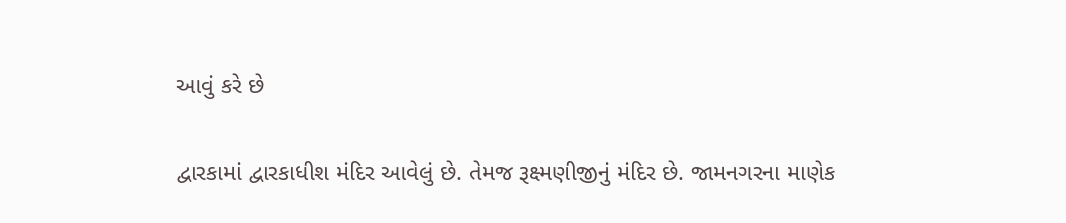આવું કરે છે

દ્વારકામાં દ્વારકાધીશ મંદિર આવેલું છે. તેમજ રૂક્ષ્મણીજીનું મંદિર છે. જામનગરના માણેક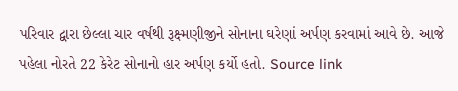પરિવાર દ્વારા છેલ્લા ચાર વર્ષથી રૂક્ષ્મણીજીને સોનાના ઘરેણાં અર્પણ કરવામાં આવે છે. આજે પહેલા નોરતે 22 કેરેટ સોનાનો હાર અર્પણ કર્યો હતો. Source link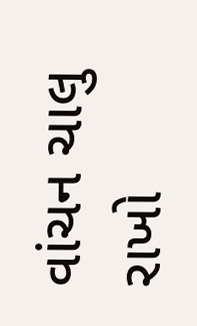વાંચન ચાલુ રાખો